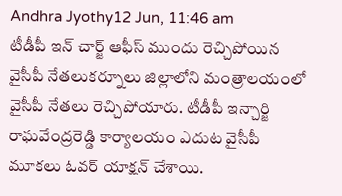Andhra Jyothy12 Jun, 11:46 am
టీడీపీ ఇన్ చార్జ్ ఆఫీస్ ముందు రెచ్చిపోయిన వైసీపీ నేతలుకర్నూలు జిల్లాలోని మంత్రాలయంలో వైసీపీ నేతలు రెచ్చిపోయారు. టీడీపీ ఇన్చార్జి రాఘవేంద్రరెడ్డి కార్యాలయం ఎదుట వైసీపీ మూకలు ఓవర్ యాక్షన్ చేశాయి.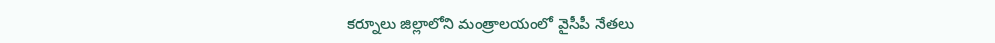కర్నూలు జిల్లాలోని మంత్రాలయంలో వైసీపీ నేతలు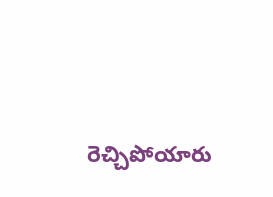రెచ్చిపోయారు